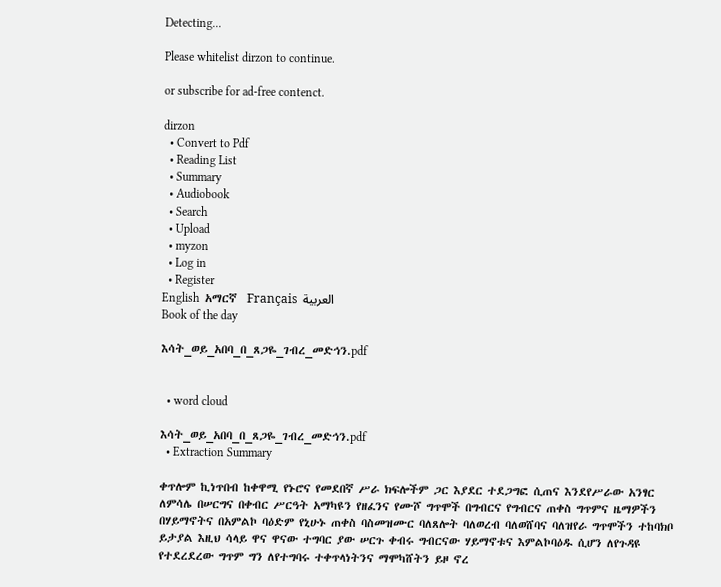Detecting...

Please whitelist dirzon to continue.

or subscribe for ad-free contenct.

dirzon
  • Convert to Pdf
  • Reading List
  • Summary
  • Audiobook
  • Search
  • Upload
  • myzon
  • Log in
  • Register
English  አማርኛ  Français  العربية
Book of the day

እሳት_ወይ_አበባ_በ_ጸጋዬ_ገብረ_መድኅን.pdf


  • word cloud

እሳት_ወይ_አበባ_በ_ጸጋዬ_ገብረ_መድኅን.pdf
  • Extraction Summary

ቀጥሎም ኪነጥበብ ከቀዋሚ የኑሮና የመደበኛ ሥራ ክፍሎችም ጋር እያደር ተደጋግፎ ሲጠና እንደየሥራው አንፃር ለምሳሌ በሠርግና በቀብር ሥርዓት አማካዩን የዘፈንና የሙሾ ግጥሞች በግብርና የግብርና ጠቀስ ግጥምና ዜማዎችን በሃይማኖትና በአምልኮ ባዕድም የኒሁኑ ጠቀስ ባስመዝሙር ባለጸሎት ባለወረብ ባለወሸባና ባለዝየራ ግጥሞችን ተከባክቦ ይታያል እዚህ ሳላይ ዋና ዋናው ተግባር ያው ሠርጉ ቀብሩ ግብርናው ሃይማኖቱና እምልኮባዕዱ ሲሆን ለየጉዳዩ የተደረደረው ግጥም ግን ለየተግባሩ ተቀጥላነትንና ማሞካሸትን ይዞ ኖረ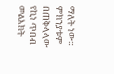ማለት ነው። ምክንያቱም በጠቅላላው የኪነ ጥበብ መልእክት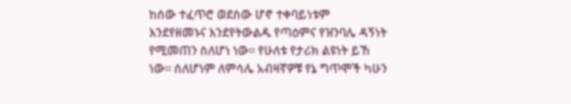ከሰው ተፈጥሮ ወደስው ሆኖ ተቀባይነቱም እንደየዘመኑና እንደየትውልዱ የጣዕምና የዝንባሌ ዳኝነት የሚመጠን ስለሆነ ነው። የሁለቱ የታሪክ ልዩነት ይኸ ነው። ሰለሆነም ለምሳሌ አብዛኛዎቹ የኔ ግጥሞች ካሁን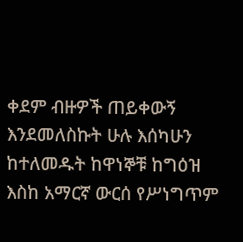ቀደም ብዙዎች ጠይቀውኝ እንደመለስኩት ሁሉ እሰካሁን ከተለመዱት ከዋነኞቹ ከግዕዝ እስከ አማርኛ ውርሰ የሥነግጥም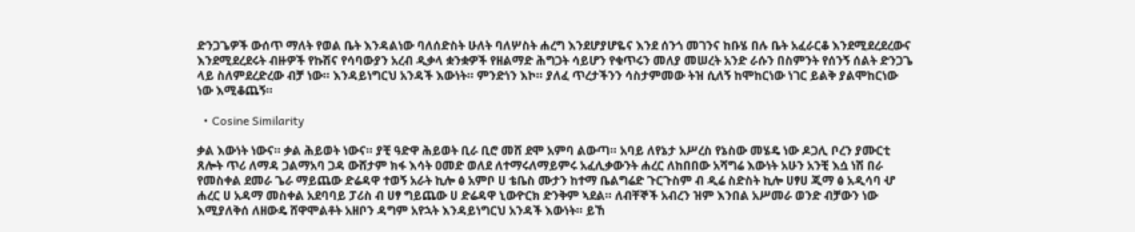ድንጋጌዎች ውሰጥ ማለት የወል ቤት እንዳልነው ባለሰድስት ሁለት ባለሦስት ሐረግ እንደሆያሆዬና እንደ ሰንጎ መገንና ከቡሄ በሉ ቤት አፈራርቆ እንደሚደረደረውና እንደሚደረደሩት ብዙዎች የኩሽና የሳባውያን አረብ ዲቃላ ቋንቋዎች የዘልማድ ሕግጋት ሳይሆን የቁጥሩን መለያ መሠረት አንድ ራሱን በስምንት የሰንኝ ሰልት ድንጋጌ ላይ ስለምደረድረው ብቻ ነው። እንዳይነግርህ አንዳች እውነት። ምንድነን እኮ። ያለፈ ጥረታችንን ሳስታምመው ትዝ ሲለኝ ከሞከርነው ነገር ይልቅ ያልሞከርነው ነው እሚቆጨኝ።

  • Cosine Similarity

ቃል እውነት ነውና። ቃል ሕይወት ነውና። ያቺ ዓድዋ ሕይወት ቢራ ቢሮ መሸ ደሞ አምባ ልውጣ። አባይ ለየኔታ አሥረስ የኔስው መሄዴ ነው ዶጋሊ ቦረን ያሙርቲ ጸሎት ጥሪ ለማዳ ጋልማአባ ጋዳ ውሸታም ክፋ እሳት ዐመድ ወለደ ለተማሩለማይምሩ አፈሊቃውንት ሐረር ለከበበው አሻግሬ እውነት አሁን አንቺ እሷ ነሽ በራ የመስቀል ደመራ ጌራ ማይጨው ድሬዳዋ ተወኝ አራት ኪሎ ፅ አምቦ ሀ ቴቤስ ሙታን ከተማ ቤልግሬድ ጉርጉስም ብ ዲሬ ስድስት ኪሎ ሀፃሀ ጂማ ፅ አዲሳባ ሇ ሐረር ሀ አዳማ መስቀል አደባባይ ፓሪስ ብ ሀፃ ግይጨው ሀ ድሬዳዋ ኒውዮርክ ድንቅም ኣደል። ለብቸኞች አብረን ዝም እንበል አሥመራ ወንድ ብቻውን ነው እሚያለቅሰ ለዘውዴ ሸዋሞልቶት አዘቦን ዳግም አየኋት እንዳይነግርህ አንዳች እውነት። ይኸ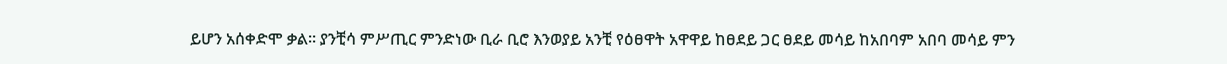ይሆን አሰቀድሞ ቃል። ያንቺሳ ምሥጢር ምንድነው ቢራ ቢሮ እንወያይ አንቺ የዕፀዋት አዋዋይ ከፀደይ ጋር ፀደይ መሳይ ከአበባም አበባ መሳይ ምን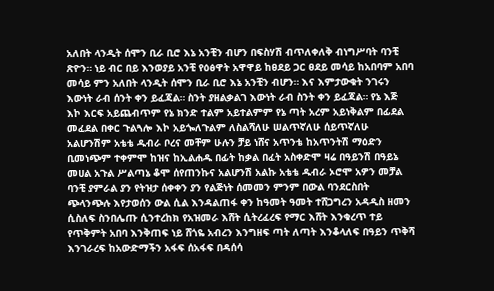አለበት ላንዲት ሰሞን ቢራ ቢሮ እኔ አንቺን ብሆን በፍስሃሽ ብጥለቀለቅ ብነግሥባት ባንቺ ጽዮን። ነይ ብር በይ እንወያይ አንቺ የዕፅዋት አዋዋይ ከፀደይ ጋር ፀደይ መሳይ ከአበባም አበባ መሳይ ምን አለበት ላንዲት ሰሞን ቢራ ቢሮ እኔ አንቺን ብሆን። እና እምታውቁት ንገሩን እውነት ራብ ሰንት ቀን ይፈጃል። ስንት ያዘልቃልገ እውነት ራብ ስንት ቀን ይፈጃል። የኔ እጅ እኮ እርፍ አይጨብጥም የኔ ክንድ ተልም አይተልምም የኔ ጣት አረም አይነቅልም በፊደል መፈደል በቀር ጉልጓሎ እኮ አይጐለጉልም ለስልሻለሁ ሠልጥኛለሁ ሰይጥኛለሁ አልሆንሽም አቴቴ ዱብራ ቦረና መቸም ሁሉን ቻይ ነሸና አጥንቴ ከአጥንትሽ ማዕድን ቢመነጭም ተቀምሞ ከዝና ከኢልሐዱ በፊት ከቃል በፈት አስቀድሞ ዛሬ በዓይንሽ በዓይኔ መሀል አጉል ሥልጣኔ ቆሞ ሰየጠንኩና አልሆንሽ አልኩ አቴቴ ዱብራ ኦሮሞ አዎን መቻል ባንቺ ያምራል ያን የትዝታ ሰቀቀን ያን የልጅነት ሰመመን ምንም በውል ባንደርስበት ጭላንጭሉ እየታወሰን ውል ሲል እንዳልጠፋ ቀን ከዓመት ዓመት ተሸጋግረን አዳዲስ ዘመን ሲስለፍ ስንበሌጡ ሲንተረከክ የአዝመራ እሸት ሲትረፈረፍ የማር እሸት እንቁረጥ ተይ የጥቅምት አበባ እንቅጠፍ ነይ ሸጎዬ አብረን እንግዘፍ ጣት ለጣት እንቆላለፍ በዓይን ጥቅሻ እንገራረፍ ከአውድማችን አፋፍ ሰአፋፍ በዳሰሳ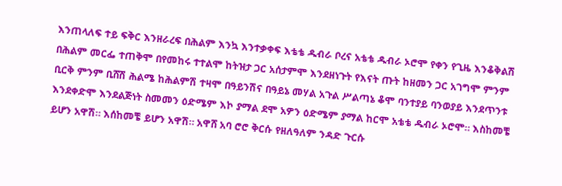እንጠላለፍ ተይ ፍቅር እንዘራረፍ በሕልም እንኳ እንተቃቀፍ እቴቴ ዱብራ ቦረና አቴቴ ዱብራ ኦሮሞ የቀን የጊዜ እንቆቅልሽ በሕልም መርፌ ተጠቅሞ በየመከሩ ተተልሞ ከትዝታ ጋር አሰታምሞ እንደዘነጉት የእናት ጡት ከዘመን ጋር አገግሞ ምንም ቢርቅ ምንም ቢሸሽ ሕልሜ ከሕልምሽ ተዛሞ በዓይንሽና በዓይኔ መሃል አጉል ሥልጣኔ ቆሞ ባንተያይ ባንወያይ እንደጥንቱ እንደቀድሞ እንደልጅነት ስመመን ዕድሜም እኮ ያማል ደሞ አዎን ዕድሜም ያማል ከርሞ አቴቴ ዱብራ ኦሮሞ። እስከመቼ ይሆን አዋሽ። እሰከመቼ ይሆን አዋሽ። አዋሸ አባ ሮሮ ቅርሱ የዘለዓለም ንዳድ ጉርሱ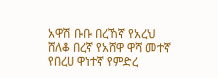አዋሽ ቡቡ በረኸኛ የአረህ ሸለቆ በረኛ የአሸዋ ዋሻ መተኛ የበረሀ ዋነተኛ የምድረ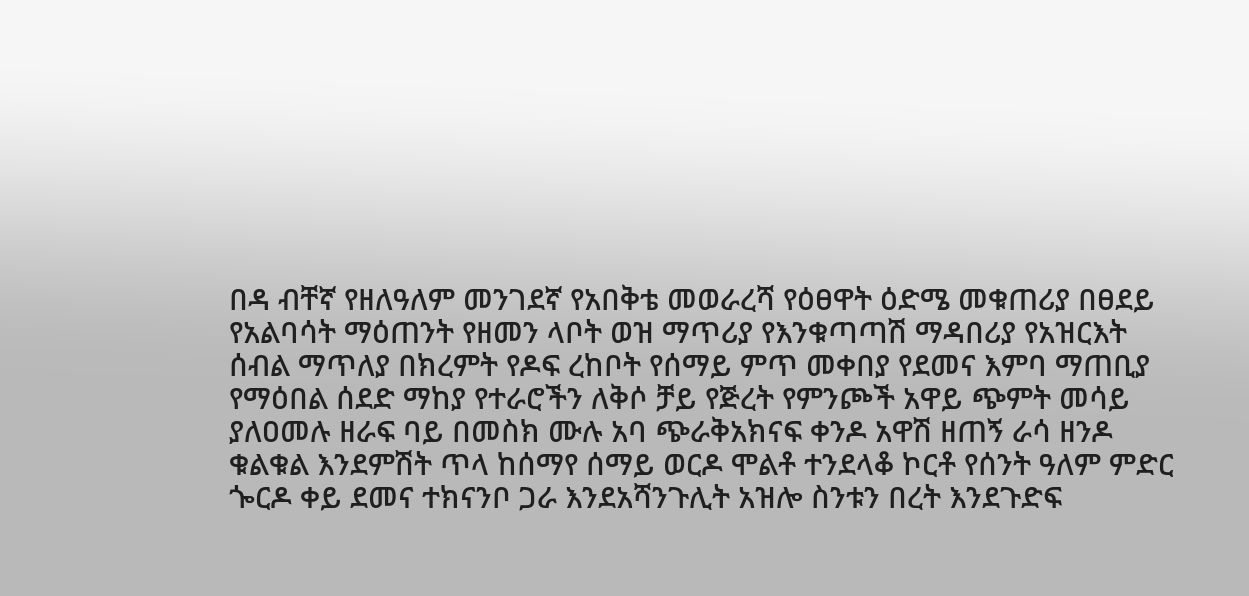በዳ ብቸኛ የዘለዓለም መንገደኛ የአበቅቴ መወራረሻ የዕፀዋት ዕድሜ መቁጠሪያ በፀደይ የአልባሳት ማዕጠንት የዘመን ላቦት ወዝ ማጥሪያ የእንቁጣጣሽ ማዳበሪያ የአዝርእት ሰብል ማጥለያ በክረምት የዶፍ ረከቦት የሰማይ ምጥ መቀበያ የደመና እምባ ማጠቢያ የማዕበል ሰደድ ማከያ የተራሮችን ለቅሶ ቻይ የጅረት የምንጮች አዋይ ጭምት መሳይ ያለዐመሉ ዘራፍ ባይ በመስክ ሙሉ አባ ጭራቅአክናፍ ቀንዶ አዋሽ ዘጠኝ ራሳ ዘንዶ ቁልቁል እንደምሽት ጥላ ከሰማየ ሰማይ ወርዶ ሞልቶ ተንደላቆ ኮርቶ የሰንት ዓለም ምድር ጐርዶ ቀይ ደመና ተክናንቦ ጋራ እንደአሻንጉሊት አዝሎ ስንቱን በረት እንደጉድፍ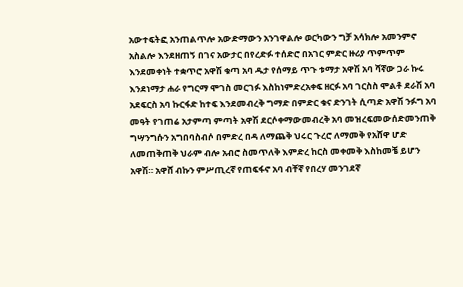አውተፍትፎ አንጠልጥሎ አውድማውን አንገዋልሎ ወርካውን ግቻ አሳክሎ አመንምኖ አስልሎ እንደዘጠኝ በገና አውታር በየረድፉ ተሰድሮ በአገር ምድር ዙሪያ ጥምጥም እንደመቀነት ተቋጥሮ አዋሽ ቁጣ አባ ዱታ የሰማይ ጥጉ ቱማታ አዋሽ አባ ሻኛው ጋራ ኩሩ እንደነማታ ሐራ የግርማ ሞገስ መርገፉ እስከነምድረአቀፍ ዘርፉ አባ ገርስስ ሞልቶ ደራሽ አባ አደፍርስ አባ ኩርፋድ ከተፍ እንደመብረቅ ግማድ በምድር ቁና ድንገት ሲጣድ አዋሽ ንፉግ አባ መዓት የገጠሬ አታምጣ ምጣት አዋሽ ደርሶቀማውመብረቅ አባ መዝረፍመውሰድመንጠቅ ግሣንግሱን አግበባስብሶ በምድረ በዳ ለማጨቅ ህሩር ጉረሮ ለማመቅ የአሸዋ ሆድ ለመጠቅጠቅ ህራም ብሎ አብሮ ስመጥለቅ እምድረ ከርስ መቀመቅ እስከመቼ ይሆን አዋሽ። አዋሸ ብኩን ምሥጢረኛ የጠፍፋኖ አባ ብቸኛ የበረሃ መንገደኛ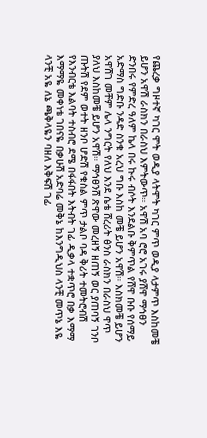የጨረቃ ግዞተኛ ካገር ሞት ወዲያ ላትሞት ካገር ምጥ ወዲያ ላታምጥ እስከመቼ ይሆን አዋሽ ራስክን በራስህ እምትውጥ። አዋሽ አባ ሮሮ አገሩ ያሸዋ ማኅፀን ድንበሩ የምድረ ዓለም ኬላ በሩ ኩሩ ብሶት እንደልቡ ቅምጥል የሸዋ ቡቡ የሰማይ አድማስ ግድቡ ንዳድ ስንቁ አረህ ግቡ እስከ መቼ ይሆን አዋሽ። እስክመቼ ይሆን አዋሽገ መቸም ሌላ ንግርት የለህ እንደ ሴቴ ሸረሪት ፅንስ ራስክን በራስህ ዋጥ ያለህ እስከመቼ ይሆን አዋሽ። ማኅፀንሸ ጽዋው መረዘኝ ዘጠኝ ወር ያጠባኝ ገንቦ ጡትሽ የደም ወተት ዘንቦ ሆድሽ የቁስል ምጥ ታልቦ ባዳ ቅሪት ተመትሮብሽ የእንብርቴ እልባት ተስብሮ ደሜ በፋፋበት እትብት ገፊ ዲቃላ ተቋጥሮ በቃ እማማ እማማዬ መቀነቴ ገበናዬ በቃሁሽ አድባሬ መቅኔ ከእንግዲህስ ላንቺ መጥኔ እዬ ላንቺ አዬ ለኔ ጫቅላዬን ባዘለ እቅፍሽ ገፊ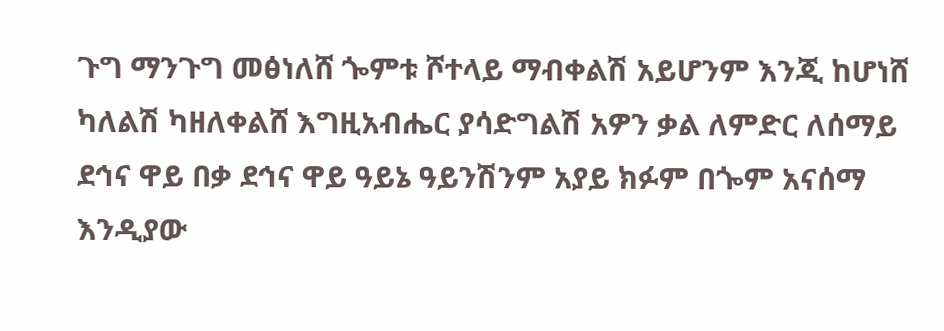ጉግ ማንጉግ መፅነለሸ ጐምቱ ሾተላይ ማብቀልሽ አይሆንም እንጂ ከሆነሸ ካለልሽ ካዘለቀልሸ እግዚአብሔር ያሳድግልሽ አዎን ቃል ለምድር ለሰማይ ደኅና ዋይ በቃ ደኅና ዋይ ዓይኔ ዓይንሽንም አያይ ክፉም በጐም አናሰማ እንዲያው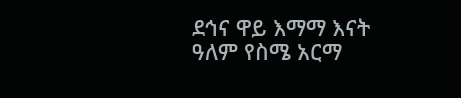ደኅና ዋይ እማማ እናት ዓለም የስሜ አርማ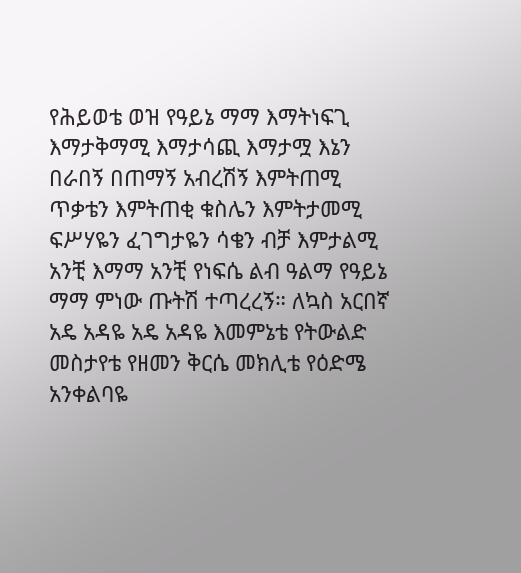የሕይወቴ ወዝ የዓይኔ ማማ እማትነፍጊ እማታቅማሚ እማታሳጪ እማታሟ እኔን በራበኝ በጠማኝ አብረሽኝ እምትጠሚ ጥቃቴን እምትጠቂ ቁስሌን እምትታመሚ ፍሥሃዬን ፈገግታዬን ሳቄን ብቻ እምታልሚ አንቺ እማማ አንቺ የነፍሴ ልብ ዓልማ የዓይኔ ማማ ምነው ጡትሽ ተጣረረኝ። ለኳስ አርበኛ አዴ አዳዬ አዴ አዳዬ እመምኔቴ የትውልድ መስታየቴ የዘመን ቅርሴ መክሊቴ የዕድሜ አንቀልባዬ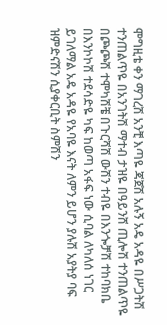ሞግዚቴ ቀን ማገረሽ አንቺ እጣዬ ጃጀሽ አሉኝ አዴ አዳዬ በሥጋትሽ ተንጠልጥዬ በአንገትሽ ማተብ ታዝዬ በዓይንሸ ጢሎሽ ተንጠልጥዬ በጮጮሽ ተሞካሽቼ በጉርሻሽ ውሽን ተብዬ በእንጐቻሽ ተከባክቤ በእንኮኮሽ ተደሳድዬ ካፍ ከወጣ አፋፍ ነው ሲባል ለካለሰ ነገር ይገለማል አዴ አዳዬ የአባዬ እናት ለምን ይሆን ያሉሽ አያትያ ባፍ ዝምድናሽን ሲያቀርቢት ስምሽን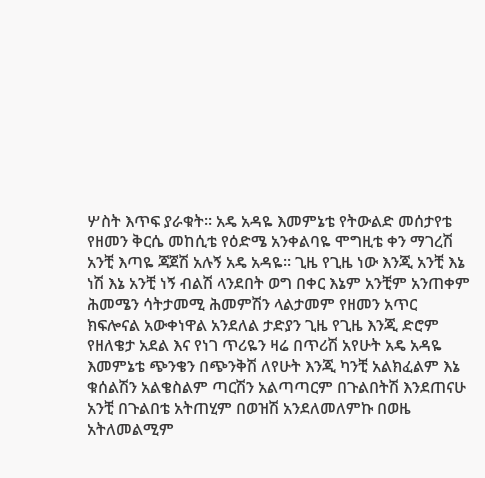ሦስት እጥፍ ያራቁት። አዴ አዳዬ እመምኔቴ የትውልድ መሰታየቴ የዘመን ቅርሴ መከሲቴ የዕድሜ አንቀልባዬ ሞግዚቴ ቀን ማገረሽ አንቺ እጣዬ ጃጀሽ አሉኝ አዴ አዳዬ። ጊዜ የጊዜ ነው እንጂ አንቺ እኔ ነሽ እኔ አንቺ ነኝ ብልሽ ላንደበት ወግ በቀር እኔም አንቺም አንጠቀም ሕመሜን ሳትታመሚ ሕመምሽን ላልታመም የዘመን አጥር ክፍሎናል አውቀነዋል አንደለል ታድያን ጊዜ የጊዜ እንጂ ድሮም የዘለቄታ አደል እና የነገ ጥሪዬን ዛሬ በጥሪሽ አየሁት አዴ አዳዬ እመምኔቴ ጭንቄን በጭንቅሽ ለየሁት እንጂ ካንቺ አልክፈልም እኔ ቁሰልሽን አልቄስልም ጣርሽን አልጣጣርም በጉልበትሽ እንደጠናሁ አንቺ በጉልበቴ አትጠሂም በወዝሽ አንደለመለምኩ በወዜ አትለመልሚም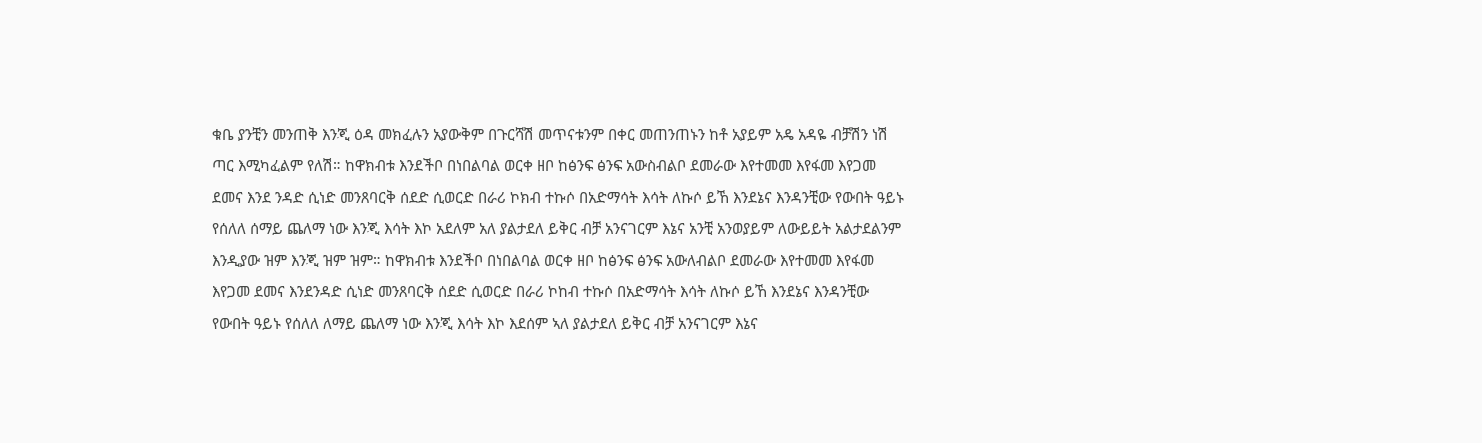ቁቤ ያንቺን መንጠቅ እንጂ ዕዳ መክፈሉን አያውቅም በጉርሻሽ መጥናቱንም በቀር መጠንጠኑን ከቶ አያይም አዴ አዳዬ ብቻሽን ነሽ ጣር እሚካፈልም የለሽ። ከዋክብቱ እንደችቦ በነበልባል ወርቀ ዘቦ ከፅንፍ ፅንፍ አውስብልቦ ደመራው እየተመመ እየፋመ እየጋመ ደመና እንደ ንዳድ ሲነድ መንጸባርቅ ሰደድ ሲወርድ በራሪ ኮክብ ተኩሶ በአድማሳት እሳት ለኩሶ ይኸ እንደኔና እንዳንቺው የውበት ዓይኑ የሰለለ ሰማይ ጨለማ ነው እንጂ እሳት እኮ አደለም አለ ያልታደለ ይቅር ብቻ አንናገርም እኔና አንቺ አንወያይም ለውይይት አልታደልንም እንዲያው ዝም እንጂ ዝም ዝም። ከዋክብቱ እንደችቦ በነበልባል ወርቀ ዘቦ ከፅንፍ ፅንፍ አውለብልቦ ደመራው እየተመመ እየፋመ እየጋመ ደመና እንደንዳድ ሲነድ መንጸባርቅ ሰደድ ሲወርድ በራሪ ኮከብ ተኩሶ በአድማሳት እሳት ለኩሶ ይኸ እንደኔና እንዳንቺው የውበት ዓይኑ የሰለለ ለማይ ጨለማ ነው እንጂ እሳት እኮ እደሰም ኣለ ያልታደለ ይቅር ብቻ አንናገርም እኔና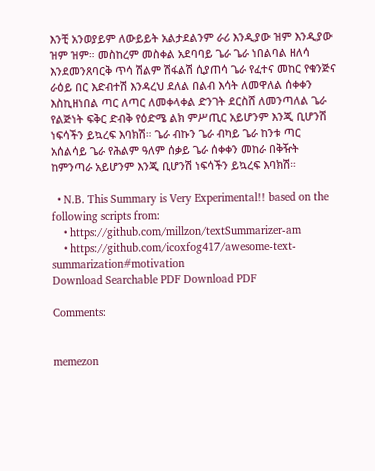እንቺ አንወያይም ለውይይት አልታደልንም ራሪ እንዲያው ዝም እንዲያው ዝም ዝም። መስከረም መስቀል አደባባይ ጌራ ጌራ ነበልባል ዘለሳ እንደመንጸባርቅ ጥሳ ሽልም ሽፋልሽ ሲያጠሳ ጌራ የፈተና መከር የቁንጅና ራዕይ በር እድብተሽ እንዳረህ ደለል በልብ እሳት ለመዋለል ሰቀቀን እስኪዘነበል ጣር ለጣር ለመቀላቀል ድንገት ደርስሸ ለመንጣለል ጌራ የልጅነት ፍቅር ድብቅ የዕድሜ ልክ ምሥጢር አይሆንም እንጂ ቢሆንሽ ነፍሳችን ይኳረፍ እባክሽ። ጌራ ብኩን ጌራ ብካይ ጌራ ከንቱ ጣር አሰልሳይ ጌራ የሕልም ዓለም ሰቃይ ጌራ ሰቀቀን መከራ በቅዥት ከምንጣራ አይሆንም እንጂ ቢሆንሽ ነፍሳችን ይኳረፍ እባክሽ።

  • N.B. This Summary is Very Experimental!! based on the following scripts from:
    • https://github.com/millzon/textSummarizer-am
    • https://github.com/icoxfog417/awesome-text-summarization#motivation
Download Searchable PDF Download PDF

Comments:


memezon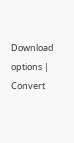Download options | Convert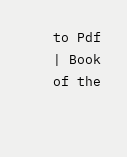to Pdf | Book of the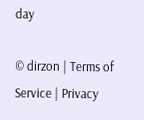day

© dirzon | Terms of Service | Privacy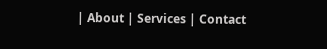| About | Services | Contact